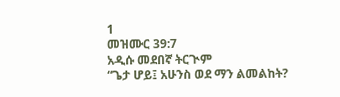1
መዝሙር 39:7
አዲሱ መደበኛ ትርጒም
“ጌታ ሆይ፤ አሁንስ ወደ ማን ልመልከት?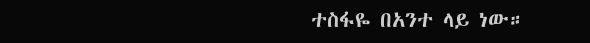ተስፋዬ በአንተ ላይ ነው።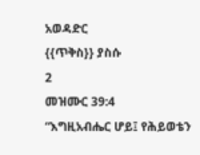አወዳድር
{{ጥቅስ}} ያስሱ
2
መዝሙር 39:4
“እግዚአብሔር ሆይ፤ የሕይወቴን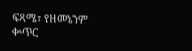ፍጻሜ፣ የዘመኔንም ቍጥር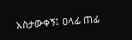አስታውቀኝ፤ ዐላፊ ጠፊ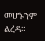መሆኑንም ልረዳ።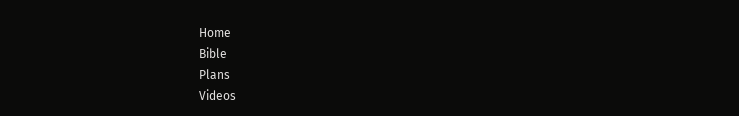Home
Bible
Plans
Videos